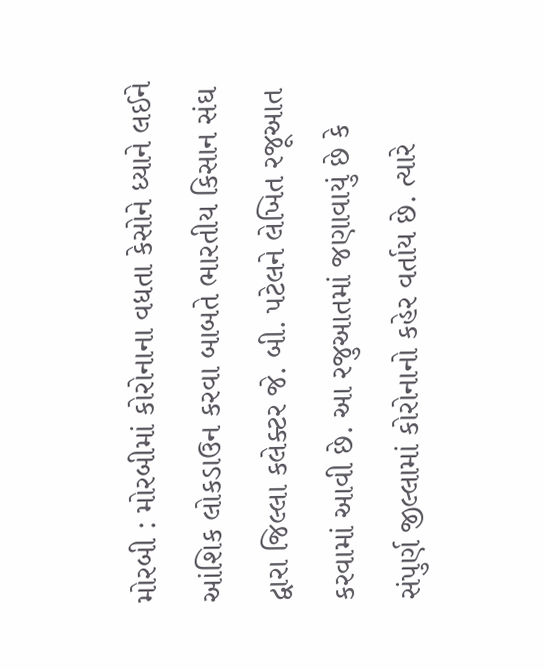મોરબી : મોરબીમાં કોરોનાના વધતા કેસોને ધ્યાને લઈને આંશિક લોકડાઉન કરવા બાબતે ભારતીય કિસાન સંઘ દ્વારા જિલ્લા કલેક્ટર જે. બી. પટેલને લેખિત રજૂઆત કરવામાં આવી છે. આ રજુઆતમાં જણાવાયું છે કે સંપુર્ણ જીલ્લામાં કોરોનાનો કહેર વર્તાય છે. ત્યારે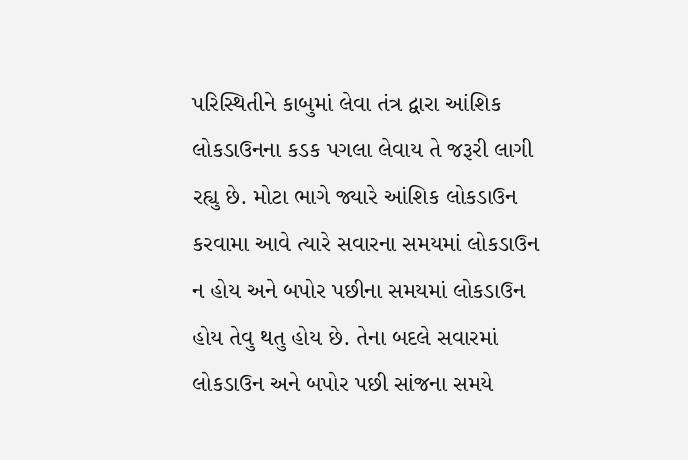પરિસ્થિતીને કાબુમાં લેવા તંત્ર દ્વારા આંશિક લોકડાઉનના કડક પગલા લેવાય તે જરૂરી લાગી રહ્યુ છે. મોટા ભાગે જ્યારે આંશિક લોકડાઉન કરવામા આવે ત્યારે સવારના સમયમાં લોકડાઉન ન હોય અને બપોર પછીના સમયમાં લોકડાઉન હોય તેવુ થતુ હોય છે. તેના બદલે સવારમાં લોકડાઉન અને બપોર પછી સાંજના સમયે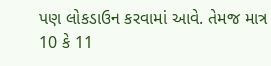પણ લોકડાઉન કરવામાં આવે. તેમજ માત્ર 10 કે 11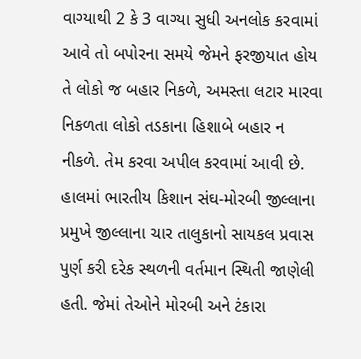વાગ્યાથી 2 કે 3 વાગ્યા સુધી અનલોક કરવામાં આવે તો બપોરના સમયે જેમને ફરજીયાત હોય તે લોકો જ બહાર નિકળે, અમસ્તા લટાર મારવા નિકળતા લોકો તડકાના હિશાબે બહાર ન નીકળે. તેમ કરવા અપીલ કરવામાં આવી છે. હાલમાં ભારતીય કિશાન સંઘ-મોરબી જીલ્લાના પ્રમુખે જીલ્લાના ચાર તાલુકાનો સાયકલ પ્રવાસ પુર્ણ કરી દરેક સ્થળની વર્તમાન સ્થિતી જાણેલી હતી. જેમાં તેઓને મોરબી અને ટંકારા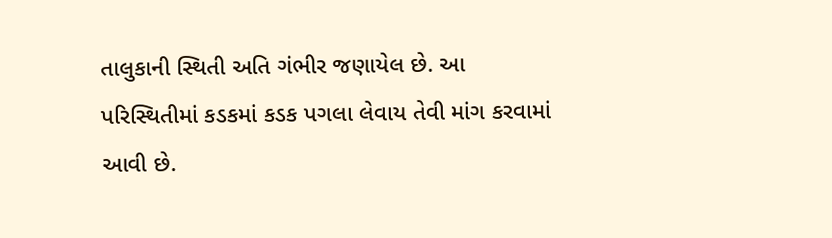તાલુકાની સ્થિતી અતિ ગંભીર જણાયેલ છે. આ પરિસ્થિતીમાં કડકમાં કડક પગલા લેવાય તેવી માંગ કરવામાં આવી છે.